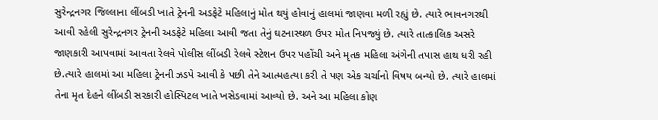સુરેન્દ્રનગર જિલ્લાના લીંબડી ખાતે ટ્રેનની અડફેટે મહિલાનું મોત થયું હોવાનું હાલમાં જાણવા મળી રહ્યું છે. ત્યારે ભાવનગરથી આવી રહેલી સુરેન્દ્રનગર ટ્રેનની અડફેટે મહિલા આવી જતા તેનું ઘટનાસ્થળ ઉપર મોત નિપજ્યું છે. ત્યારે તાત્કાલિક અસરે જાણકારી આપવામાં આવતા રેલવે પોલીસ લીંબડી રેલવે સ્ટેશન ઉપર પહોંચી અને મૃતક મહિલા અંગેની તપાસ હાથ ધરી રહી છે.ત્યારે હાલમાં આ મહિલા ટ્રેનની ઝડપે આવી કે પછી તેને આત્મહત્યા કરી તે પણ એક ચર્ચાનો વિષય બન્યો છે. ત્યારે હાલમાં તેના મૃત દેહને લીંબડી સરકારી હોસ્પિટલ ખાતે ખસેડવામાં આવ્યો છે. અને આ મહિલા કોણ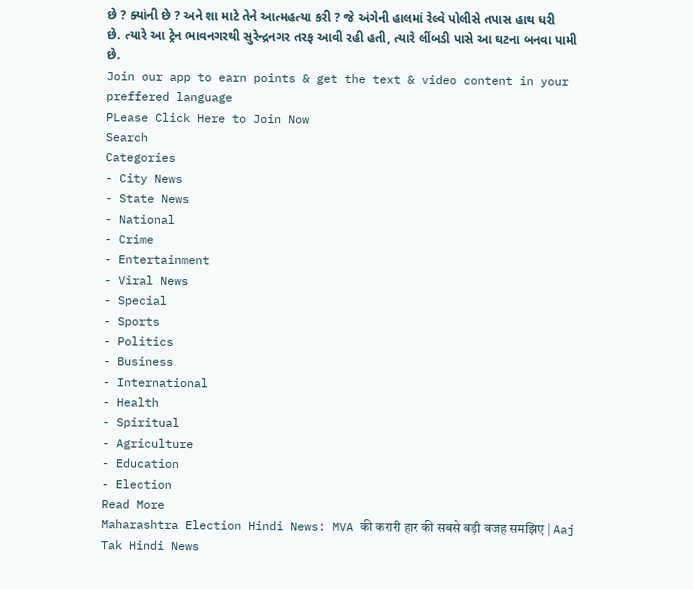છે ? ક્યાંની છે ? અને શા માટે તેને આત્મહત્યા કરી ? જે અંગેની હાલમાં રેલ્વે પોલીસે તપાસ હાથ ધરી છે. ત્યારે આ ટ્રેન ભાવનગરથી સુરેન્દ્રનગર તરફ આવી રહી હતી, ત્યારે લીંબડી પાસે આ ઘટના બનવા પામી છે.
Join our app to earn points & get the text & video content in your preffered language
PLease Click Here to Join Now
Search
Categories
- City News
- State News
- National
- Crime
- Entertainment
- Viral News
- Special
- Sports
- Politics
- Business
- International
- Health
- Spiritual
- Agriculture
- Education
- Election
Read More
Maharashtra Election Hindi News: MVA की करारी हार की सबसे बड़ी वजह समझिए | Aaj Tak Hindi News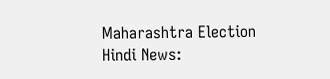Maharashtra Election Hindi News: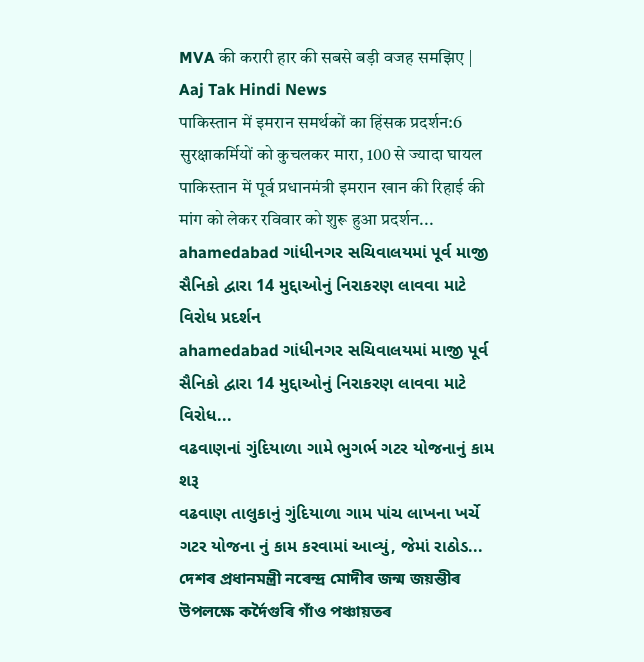MVA की करारी हार की सबसे बड़ी वजह समझिए | Aaj Tak Hindi News
पाकिस्तान में इमरान समर्थकों का हिंसक प्रदर्शन:6 सुरक्षाकर्मियों को कुचलकर मारा, 100 से ज्यादा घायल
पाकिस्तान में पूर्व प्रधानमंत्री इमरान खान की रिहाई की मांग को लेकर रविवार को शुरू हुआ प्रदर्शन...
ahamedabad ગાંધીનગર સચિવાલયમાં પૂર્વ માજી સૈનિકો દ્વારા 14 મુદ્દાઓનું નિરાકરણ લાવવા માટે વિરોધ પ્રદર્શન
ahamedabad ગાંધીનગર સચિવાલયમાં માજી પૂર્વ સૈનિકો દ્વારા 14 મુદ્દાઓનું નિરાકરણ લાવવા માટે વિરોધ...
વઢવાણનાં ગુંદિયાળા ગામે ભુગર્ભ ગટર યોજનાનું કામ શરૂ
વઢવાણ તાલુકાનું ગુંદિયાળા ગામ પાંચ લાખના ખર્ચે ગટર યોજના નું કામ કરવામાં આવ્યું, જેમાં રાઠોડ...
দেশৰ প্ৰধানমন্ত্ৰী নৰেন্দ্ৰ মোদীৰ জন্ম জয়ন্তীৰ উপলক্ষে কৰ্দৈগুৰি গাঁও পঞ্চায়তৰ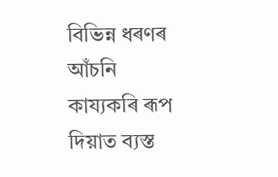বিভিন্ন ধৰণৰ আঁচনি কায্যকৰি ৰূপ দিয়াত ব্যস্ত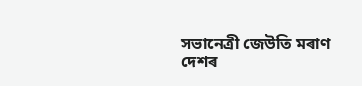সভানেত্ৰী জেউতি মৰাণ
দেশৰ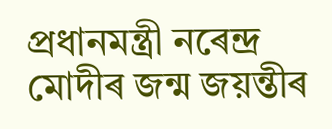প্ৰধানমন্ত্ৰী নৰেন্দ্ৰ মোদীৰ জন্ম জয়ন্তীৰ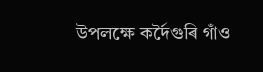উপলক্ষে কৰ্দৈগুৰি গাঁও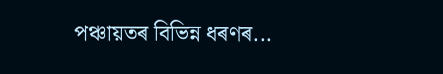পঞ্চায়তৰ বিভিন্ন ধৰণৰ...